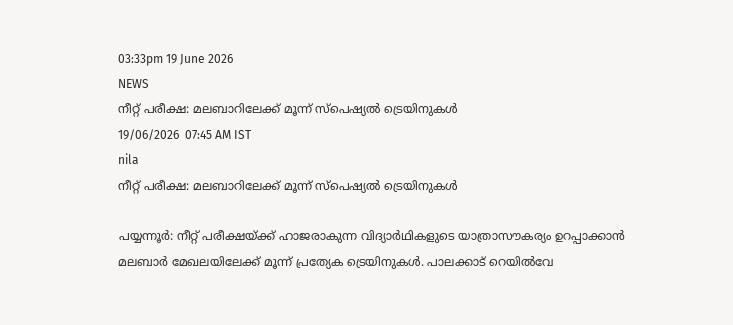03:33pm 19 June 2026
NEWS
നീറ്റ് പരീക്ഷ: മലബാറിലേക്ക് മൂന്ന് സ്പെഷ്യൽ ട്രെയിനുകൾ
19/06/2026  07:45 AM IST
nila
നീറ്റ് പരീക്ഷ: മലബാറിലേക്ക് മൂന്ന് സ്പെഷ്യൽ ട്രെയിനുകൾ

പയ്യന്നൂർ: നീറ്റ് പരീക്ഷയ്ക്ക് ഹാജരാകുന്ന വിദ്യാർഥികളുടെ യാത്രാസൗകര്യം ഉറപ്പാക്കാൻ മലബാർ മേഖലയിലേക്ക് മൂന്ന് പ്രത്യേക ട്രെയിനുകൾ. പാലക്കാട് റെയിൽവേ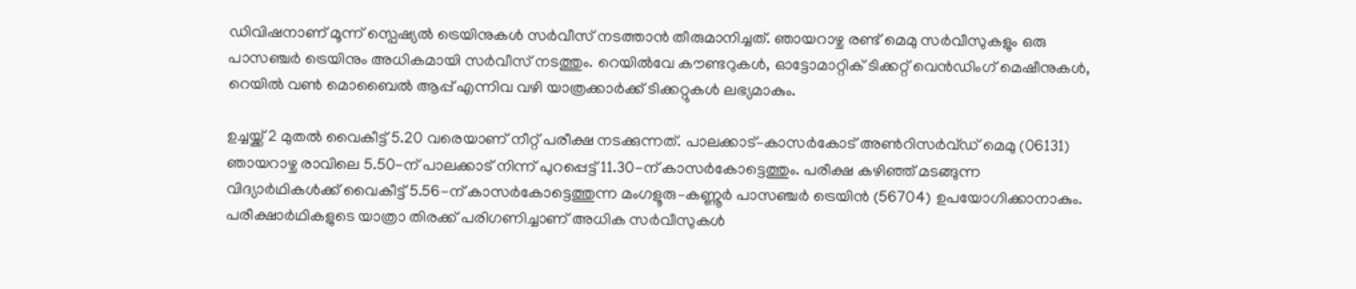ഡിവിഷനാണ് മൂന്ന് സ്പെഷ്യൽ ട്രെയിനുകൾ സർവീസ് നടത്താൻ തീരുമാനിച്ചത്. ഞായറാഴ്ച രണ്ട് മെമു സർവീസുകളും ഒരു പാസഞ്ചർ ട്രെയിനും അധികമായി സർവീസ് നടത്തും. റെയിൽവേ കൗണ്ടറുകൾ, ഓട്ടോമാറ്റിക് ടിക്കറ്റ് വെൻഡിംഗ് മെഷീനുകൾ, റെയിൽ വൺ മൊബൈൽ ആപ്പ് എന്നിവ വഴി യാത്രക്കാർക്ക് ടിക്കറ്റുകൾ ലഭ്യമാകും.

ഉച്ചയ്ക്ക് 2 മുതൽ വൈകീട്ട് 5.20 വരെയാണ് നീറ്റ് പരീക്ഷ നടക്കുന്നത്. പാലക്കാട്–കാസർകോട് അൺറിസർവ്ഡ് മെമു (06131) ഞായറാഴ്ച രാവിലെ 5.50-ന് പാലക്കാട് നിന്ന് പുറപ്പെട്ട് 11.30-ന് കാസർകോട്ടെത്തും. പരീക്ഷ കഴിഞ്ഞ് മടങ്ങുന്ന വിദ്യാർഥികൾക്ക് വൈകീട്ട് 5.56-ന് കാസർകോട്ടെത്തുന്ന മംഗളൂരു–കണ്ണൂർ പാസഞ്ചർ ട്രെയിൻ (56704) ഉപയോഗിക്കാനാകും. പരീക്ഷാർഥികളുടെ യാത്രാ തിരക്ക് പരിഗണിച്ചാണ് അധിക സർവീസുകൾ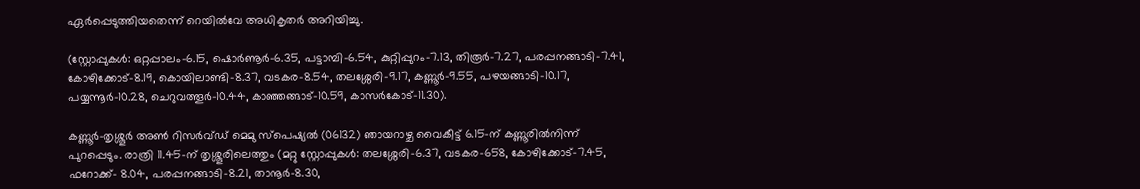ഏർപ്പെടുത്തിയതെന്ന് റെയിൽവേ അധികൃതർ അറിയിച്ചു.

(സ്റ്റോപ്പുകൾ: ഒറ്റപ്പാലം-6.15, ഷൊർണൂർ-6.35, പട്ടാമ്പി-6.54, കുറ്റിപ്പുറം-7.13, തിരൂർ-7.27, പരപ്പനങ്ങാടി-7.41, കോഴിക്കോട്-8.19, കൊയിലാണ്ടി-8.37, വടകര-8.54, തലശ്ശേരി-9.17, കണ്ണൂർ-9.55, പഴയങ്ങാടി-10.17, പയ്യന്നൂർ-10.28, ചെറുവത്തൂർ-10.44, കാഞ്ഞങ്ങാട്-10.59, കാസർകോട്-11.30).

കണ്ണൂർ-തൃശ്ശൂർ അൺ റിസർവ്ഡ് മെമു സ്‌പെഷ്യൽ (06132) ഞായറാഴ്ച വൈകീട്ട് 6.15-ന് കണ്ണൂരിൽനിന്ന് പുറപ്പെടും. രാത്രി 11.45-ന് തൃശ്ശൂരിലെത്തും (മറ്റു സ്റ്റോപ്പുകൾ: തലശ്ശേരി-6.37, വടകര-658, കോഴിക്കോട്-7.45, ഫറോക്ക്- 8.04, പരപ്പനങ്ങാടി-8.21, താനൂർ-8.30,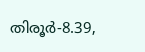തിരൂർ-8.39,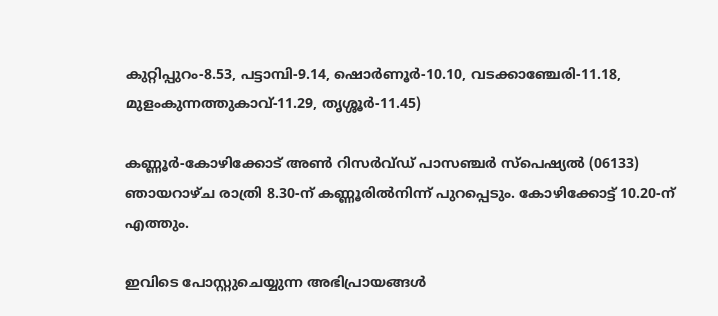കുറ്റിപ്പുറം-8.53, പട്ടാമ്പി-9.14, ഷൊർണൂർ-10.10, വടക്കാഞ്ചേരി-11.18, മുളംകുന്നത്തുകാവ്-11.29, തൃശ്ശൂർ-11.45)

കണ്ണൂർ-കോഴിക്കോട് അൺ റിസർവ്ഡ് പാസഞ്ചർ സ്‌പെഷ്യൽ (06133) ഞായറാഴ്ച രാത്രി 8.30-ന് കണ്ണൂരിൽനിന്ന് പുറപ്പെടും. കോഴിക്കോട്ട് 10.20-ന് എത്തും.

ഇവിടെ പോസ്റ്റുചെയ്യുന്ന അഭിപ്രായങ്ങള്‍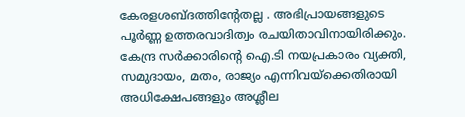കേരളശബ്‌ദത്തിന്റേതല്ല . അഭിപ്രായങ്ങളുടെ പൂര്‍ണ്ണ ഉത്തരവാദിത്വം രചയിതാവിനായിരിക്കും. കേന്ദ്ര സർക്കാരിന്റെ ഐ.ടി നയപ്രകാരം വ്യക്തി, സമുദായം, മതം, രാജ്യം എന്നിവയ്ക്കെതിരായി അധിക്ഷേപങ്ങളും അശ്ലീല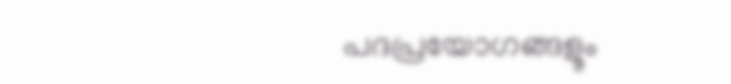പദപ്രയോഗങ്ങളൂം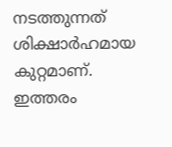നടത്തുന്നത് ശിക്ഷാര്‍ഹമായ കുറ്റമാണ്. ഇത്തരം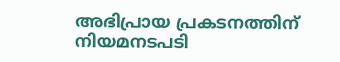അഭിപ്രായ പ്രകടനത്തിന് നിയമനടപടി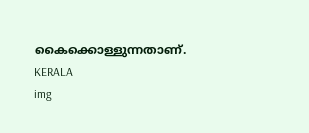കൈക്കൊള്ളുന്നതാണ്.
KERALA
img